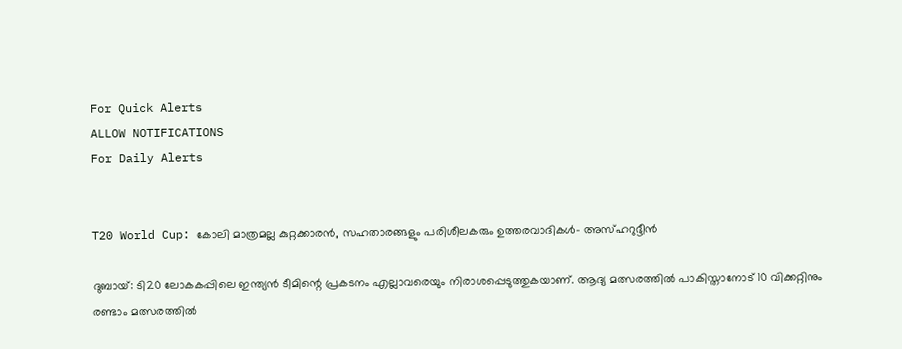For Quick Alerts
ALLOW NOTIFICATIONS
For Daily Alerts


T20 World Cup: കോലി മാത്രമല്ല കുറ്റക്കാരന്‍, സഹതാരങ്ങളും പരിശീലകരും ഉത്തരവാദികള്‍- അസ്ഹറുദ്ദീന്‍

ദുബായ്: ടി20 ലോകകപ്പിലെ ഇന്ത്യന്‍ ടീമിന്റെ പ്രകടനം എല്ലാവരെയും നിരാശപ്പെടുത്തുകയാണ്. ആദ്യ മത്സരത്തില്‍ പാകിസ്താനോട് 10 വിക്കറ്റിനും രണ്ടാം മത്സരത്തില്‍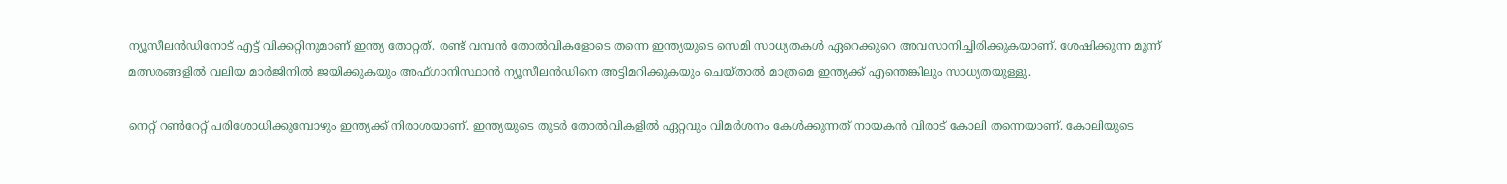ന്യൂസീലന്‍ഡിനോട് എട്ട് വിക്കറ്റിനുമാണ് ഇന്ത്യ തോറ്റത്. രണ്ട് വമ്പന്‍ തോല്‍വികളോടെ തന്നെ ഇന്ത്യയുടെ സെമി സാധ്യതകള്‍ ഏറെക്കുറെ അവസാനിച്ചിരിക്കുകയാണ്. ശേഷിക്കുന്ന മൂന്ന് മത്സരങ്ങളില്‍ വലിയ മാര്‍ജിനില്‍ ജയിക്കുകയും അഫ്ഗാനിസ്ഥാന്‍ ന്യൂസീലന്‍ഡിനെ അട്ടിമറിക്കുകയും ചെയ്താല്‍ മാത്രമെ ഇന്ത്യക്ക് എന്തെങ്കിലും സാധ്യതയുള്ളു.

നെറ്റ് റണ്‍റേറ്റ് പരിശോധിക്കുമ്പോഴും ഇന്ത്യക്ക് നിരാശയാണ്. ഇന്ത്യയുടെ തുടര്‍ തോല്‍വികളില്‍ ഏറ്റവും വിമര്‍ശനം കേള്‍ക്കുന്നത് നായകന്‍ വിരാട് കോലി തന്നെയാണ്. കോലിയുടെ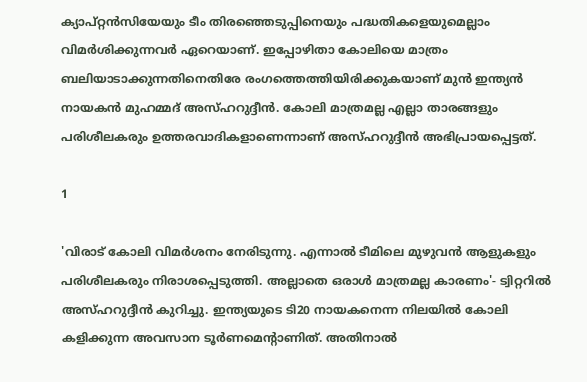ക്യാപ്റ്റന്‍സിയേയും ടീം തിരഞ്ഞെടുപ്പിനെയും പദ്ധതികളെയുമെല്ലാം വിമര്‍ശിക്കുന്നവര്‍ ഏറെയാണ്. ഇപ്പോഴിതാ കോലിയെ മാത്രം ബലിയാടാക്കുന്നതിനെതിരേ രംഗത്തെത്തിയിരിക്കുകയാണ് മുന്‍ ഇന്ത്യന്‍ നായകന്‍ മുഹമ്മദ് അസ്ഹറുദ്ദീന്‍. കോലി മാത്രമല്ല എല്ലാ താരങ്ങളും പരിശീലകരും ഉത്തരവാദികളാണെന്നാണ് അസ്ഹറുദ്ദീന്‍ അഭിപ്രായപ്പെട്ടത്.

1

'വിരാട് കോലി വിമര്‍ശനം നേരിടുന്നു. എന്നാല്‍ ടീമിലെ മുഴുവന്‍ ആളുകളും പരിശീലകരും നിരാശപ്പെടുത്തി. അല്ലാതെ ഒരാള്‍ മാത്രമല്ല കാരണം'- ട്വിറ്ററില്‍ അസ്ഹറുദ്ദീന്‍ കുറിച്ചു. ഇന്ത്യയുടെ ടി20 നായകനെന്ന നിലയില്‍ കോലി കളിക്കുന്ന അവസാന ടൂര്‍ണമെന്റാണിത്. അതിനാല്‍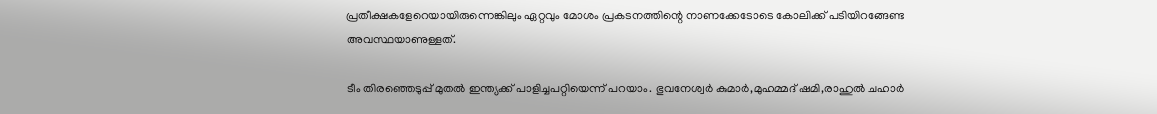പ്രതീക്ഷകളേറെയായിരുന്നെങ്കിലും ഏറ്റവും മോശം പ്രകടനത്തിന്റെ നാണക്കേടോടെ കോലിക്ക് പടിയിറങ്ങേണ്ട അവസ്ഥയാണുള്ളത്.

ടീം തിരഞ്ഞെടുപ്പ് മുതല്‍ ഇന്ത്യക്ക് പാളിച്ചപറ്റിയെന്ന് പറയാം. ഭുവനേശ്വര്‍ കുമാര്‍,മുഹമ്മദ് ഷമി,രാഹുല്‍ ചഹാര്‍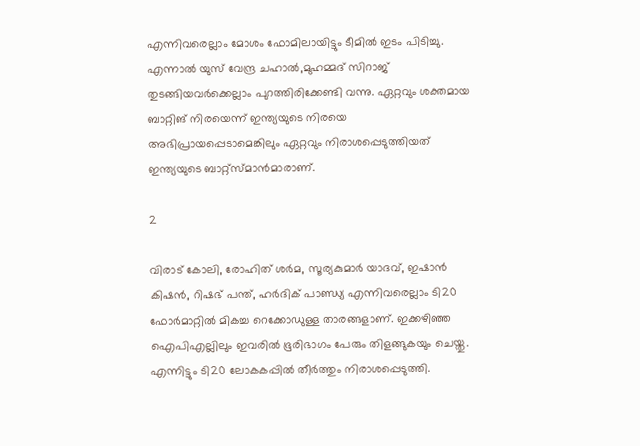എന്നിവരെല്ലാം മോശം ഫോമിലായിട്ടും ടീമില്‍ ഇടം പിടിച്ചു. എന്നാല്‍ യുസ് വേന്ദ്ര ചഹാല്‍,മുഹമ്മദ് സിറാജ് തുടങ്ങിയവര്‍ക്കെല്ലാം പുറത്തിരിക്കേണ്ടി വന്നു. ഏറ്റവും ശക്തമായ ബാറ്റിങ് നിരയെന്ന് ഇന്ത്യയുടെ നിരയെ അഭിപ്രായപ്പെടാമെങ്കിലും ഏറ്റവും നിരാശപ്പെടുത്തിയത് ഇന്ത്യയുടെ ബാറ്റ്‌സ്മാന്‍മാരാണ്.

2

വിരാട് കോലി, രോഹിത് ശര്‍മ, സൂര്യകുമാര്‍ യാദവ്, ഇഷാന്‍ കിഷന്‍, റിഷഭ് പന്ത്, ഹര്‍ദിക് പാണ്ഡ്യ എന്നിവരെല്ലാം ടി20 ഫോര്‍മാറ്റില്‍ മികച്ച റെക്കോഡുള്ള താരങ്ങളാണ്. ഇക്കഴിഞ്ഞ ഐപിഎല്ലിലും ഇവരില്‍ ഭൂരിഭാഗം പേരും തിളങ്ങുകയും ചെയ്തു. എന്നിട്ടും ടി20 ലോകകപ്പില്‍ തീര്‍ത്തും നിരാശപ്പെടുത്തി.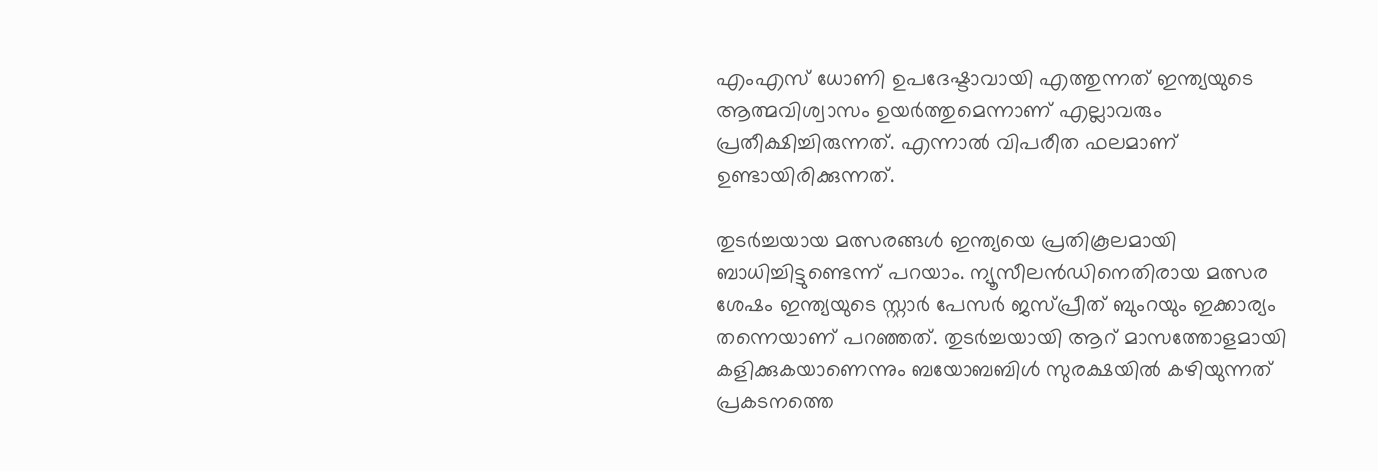എംഎസ് ധോണി ഉപദേഷ്ടാവായി എത്തുന്നത് ഇന്ത്യയുടെ ആത്മവിശ്വാസം ഉയര്‍ത്തുമെന്നാണ് എല്ലാവരും പ്രതീക്ഷിച്ചിരുന്നത്. എന്നാല്‍ വിപരീത ഫലമാണ് ഉണ്ടായിരിക്കുന്നത്.

തുടര്‍ച്ചയായ മത്സരങ്ങള്‍ ഇന്ത്യയെ പ്രതികൂലമായി ബാധിച്ചിട്ടുണ്ടെന്ന് പറയാം. ന്യൂസീലന്‍ഡിനെതിരായ മത്സര ശേഷം ഇന്ത്യയുടെ സ്റ്റാര്‍ പേസര്‍ ജസ്പ്രീത് ബുംറയും ഇക്കാര്യം തന്നെയാണ് പറഞ്ഞത്. തുടര്‍ച്ചയായി ആറ് മാസത്തോളമായി കളിക്കുകയാണെന്നും ബയോബബിള്‍ സുരക്ഷയില്‍ കഴിയുന്നത് പ്രകടനത്തെ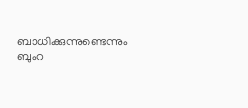ബാധിക്കുന്നുണ്ടെന്നും ബുംറ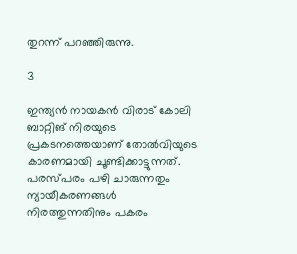തുറന്ന് പറഞ്ഞിരുന്നു.

3

ഇന്ത്യന്‍ നായകന്‍ വിരാട് കോലി ബാറ്റിങ് നിരയുടെ പ്രകടനത്തെയാണ് തോല്‍വിയുടെ കാരണമായി ചൂണ്ടിക്കാട്ടുന്നത്. പരസ്പരം പഴി ചാരുന്നതും ന്യായീകരണങ്ങള്‍ നിരത്തുന്നതിനും പകരം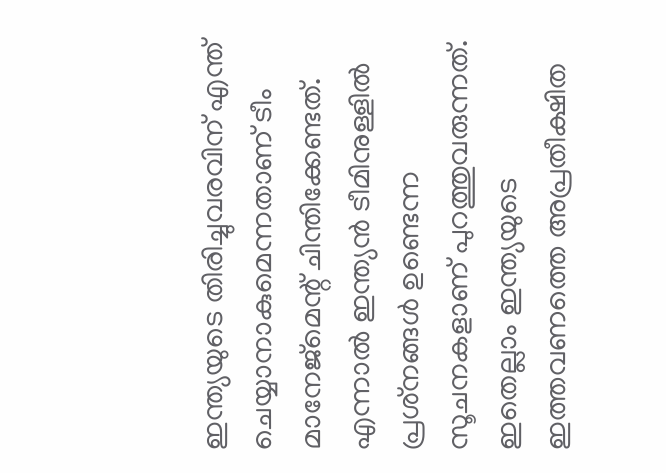ഇന്ത്യയുടെ തിരിച്ചുവരവിന് എന്ത് ചെയ്യാനാകുമെന്നതാണ് ടീം മാനേജ്‌മെന്റ് ചിന്തിക്കേണ്ടത്. എന്നാല്‍ ഇന്ത്യന്‍ ടീമിനുള്ളില്‍ പ്രശ്‌നങ്ങള്‍ ഉണ്ടെന്ന സൂചനകളാണ് പുറത്തുവരുന്നത്. ഇതെല്ലാം ഇന്ത്യയുടെ ഇത്തവണത്തെ അപ്രതീക്ഷിത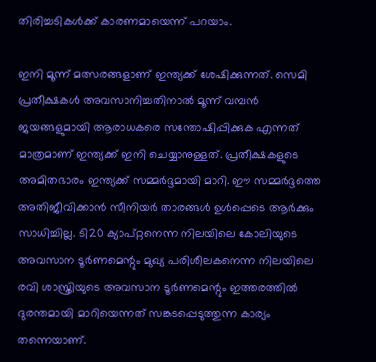തിരിച്ചടികള്‍ക്ക് കാരണമായെന്ന് പറയാം.

ഇനി മൂന്ന് മത്സരങ്ങളാണ് ഇന്ത്യക്ക് ശേഷിക്കുന്നത്. സെമി പ്രതീക്ഷകള്‍ അവസാനിച്ചതിനാല്‍ മൂന്ന് വമ്പന്‍ ജയങ്ങളുമായി ആരാധകരെ സന്തോഷിപ്പിക്കുക എന്നത് മാത്രമാണ് ഇന്ത്യക്ക് ഇനി ചെയ്യാനുള്ളത്. പ്രതീക്ഷകളുടെ അമിതഭാരം ഇന്ത്യക്ക് സമ്മര്‍ദ്ദമായി മാറി. ഈ സമ്മര്‍ദ്ദത്തെ അതിജീവിക്കാന്‍ സീനിയര്‍ താരങ്ങള്‍ ഉള്‍പ്പെടെ ആര്‍ക്കും സാധിച്ചില്ല. ടി20 ക്യാപ്റ്റനെന്ന നിലയിലെ കോലിയുടെ അവസാന ടൂര്‍ണമെന്റും മുഖ്യ പരിശീലകനെന്ന നിലയിലെ രവി ശാസ്ത്രിയുടെ അവസാന ടൂര്‍ണമെന്റും ഇത്തരത്തില്‍ ദുരന്തമായി മാറിയെന്നത് സങ്കടപ്പെടുത്തുന്ന കാര്യം തന്നെയാണ്.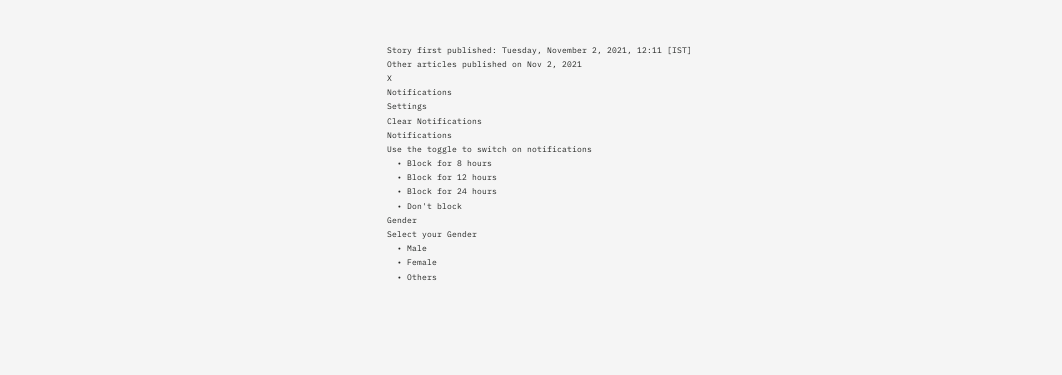Story first published: Tuesday, November 2, 2021, 12:11 [IST]
Other articles published on Nov 2, 2021
X
Notifications
Settings
Clear Notifications
Notifications
Use the toggle to switch on notifications
  • Block for 8 hours
  • Block for 12 hours
  • Block for 24 hours
  • Don't block
Gender
Select your Gender
  • Male
  • Female
  • Others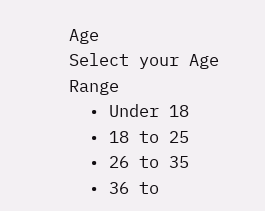Age
Select your Age Range
  • Under 18
  • 18 to 25
  • 26 to 35
  • 36 to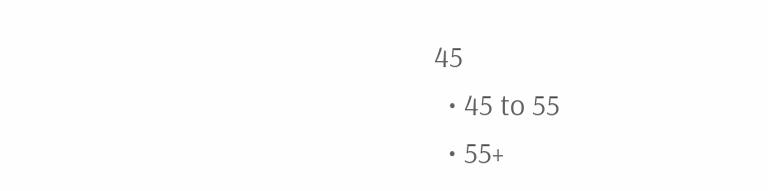45
  • 45 to 55
  • 55+